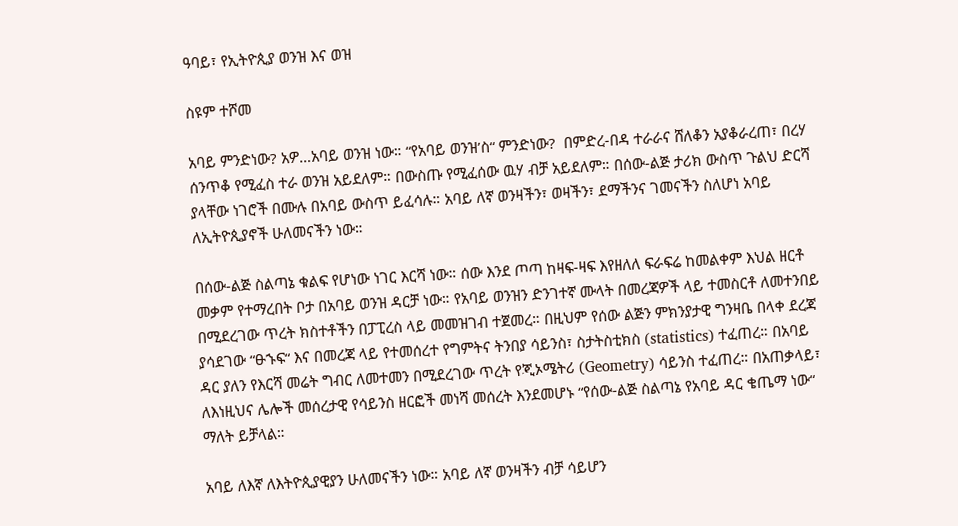ዓባይ፣ የኢትዮጲያ ወንዝ እና ወዝ

ስዩም ተሾመ

አባይ ምንድነው? አዎ…አባይ ወንዝ ነው። “የአባይ ወንዝ’ስ“ ምንድነው?  በምድረ-በዳ ተራራና ሸለቆን አያቆራረጠ፣ በረሃ ሰንጥቆ የሚፈስ ተራ ወንዝ አይደለም። በውስጡ የሚፈሰው ዉሃ ብቻ አይደለም። በሰው-ልጅ ታሪክ ውስጥ ጉልህ ድርሻ ያላቸው ነገሮች በሙሉ በአባይ ውስጥ ይፈሳሉ። አባይ ለኛ ወንዛችን፣ ወዛችን፣ ደማችንና ገመናችን ስለሆነ አባይ ለኢትዮጲያኖች ሁለመናችን ነው።

በሰው-ልጅ ስልጣኔ ቁልፍ የሆነው ነገር እርሻ ነው። ሰው እንደ ጦጣ ከዛፍ-ዛፍ እየዘለለ ፍራፍሬ ከመልቀም እህል ዘርቶ መቃም የተማረበት ቦታ በአባይ ወንዝ ዳርቻ ነው። የአባይ ወንዝን ድንገተኛ ሙላት በመረጃዎች ላይ ተመስርቶ ለመተንበይ በሚደረገው ጥረት ክስተቶችን በፓፒረስ ላይ መመዝገብ ተጀመረ። በዚህም የሰው ልጅን ምክንያታዊ ግንዛቤ በላቀ ደረጃ ያሳደገው “ፁኁፍ“ እና በመረጃ ላይ የተመሰረተ የግምትና ትንበያ ሳይንስ፣ ስታትስቲክስ (statistics) ተፈጠረ። በአባይ ዳር ያለን የእርሻ መሬት ግብር ለመተመን በሚደረገው ጥረት የጂኦሜትሪ (Geometry) ሳይንስ ተፈጠረ። በአጠቃላይ፣ ለእነዚህና ሌሎች መሰረታዊ የሳይንስ ዘርፎች መነሻ መሰረት እንደመሆኑ “የሰው-ልጅ ስልጣኔ የአባይ ዳር ቄጤማ ነው“ ማለት ይቻላል።

አባይ ለእኛ ለእትዮጲያዊያን ሁለመናችን ነው። አባይ ለኛ ወንዛችን ብቻ ሳይሆን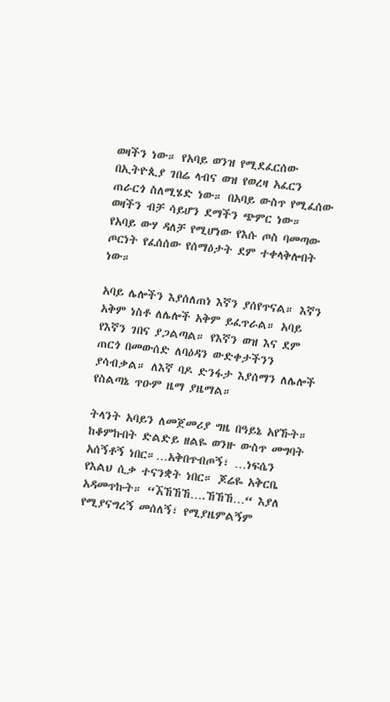ወዛችን ነው። የአባይ ወንዝ የሚደፈርሰው በኢትዮጲያ ገበሬ ላብና ወዝ የወረዛ አፈርን ጠራርጎ ስለሚሄድ ነው። በአባይ ውስጥ የሚፈሰው ወዛችን ብቻ ሳይሆን ደማችን ጭምር ነው። የአባይ ውሃ ዳለቻ የሚሆነው የእሱ ጦስ ባመጣው ጦርነት የፈሰሰው የሰማዕታት ደም ተቀላቅሎበት ነው።

አባይ ሌሎችን እያሰለጠነ እኛን ያሰየጥናል። እኛን አቅም ነስቶ ለሌሎች አቅም ይፈጥራል። አባይ የእኛን ገበና ያጋልጣል። የእኛን ወዝ እና ደም ጠርጎ በመውሰድ ለባዕዳን ውድቀታችንን ያሳብቃል። ለእኛ ባዶ ድንፋታ እያሰማን ለሌሎች የስልጣኔ ጥዑም ዜማ ያዜማል።

ትላንት አባይን ለመጀመሪያ ግዜ በዓይኔ አየኹት። ከቆምኩበት ድልድይ ዘልዬ ወንዙ ውስጥ መግባት አሰኝቶኝ ነበር።…አቅበጥብጦኝ፣ …ነፍሴን የእልህ ሲቃ ተናንቋት ነበር። ጆሬዬ አቅርቤ አዳመጥኩት። “ኧኸኸኸ….ኸኸኸ…“ እያለ የሚያናግረኝ መሰለኝ፣ የሚያዜምልኝም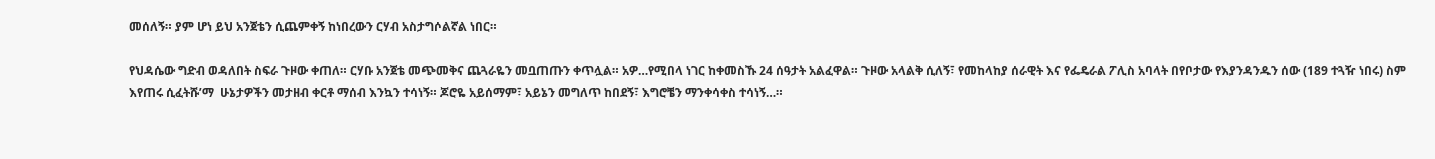መሰለኝ። ያም ሆነ ይህ አንጀቴን ሲጨምቀኝ ከነበረውን ርሃብ አስታግሶልኛል ነበር።

የህዳሴው ግድብ ወዳለበት ስፍራ ጉዞው ቀጠለ። ርሃቡ አንጀቴ መጭመቅና ጨጓራዬን መቧጠጡን ቀጥሏል። አዎ…የሚበላ ነገር ከቀመስኹ 24 ሰዓታት አልፈዋል። ጉዞው አላልቅ ሲለኝ፣ የመከላከያ ሰራዊት እና የፌዴራል ፖሊስ አባላት በየቦታው የእያንዳንዱን ሰው (189 ተጓዥ ነበሩ) ስም እየጠሩ ሲፈትሹ’ማ  ሁኔታዎችን መታዘብ ቀርቶ ማሰብ እንኳን ተሳነኝ። ጆሮዬ አይሰማም፣ አይኔን መግለጥ ከበደኝ፣ እግሮቼን ማንቀሳቀስ ተሳነኝ…።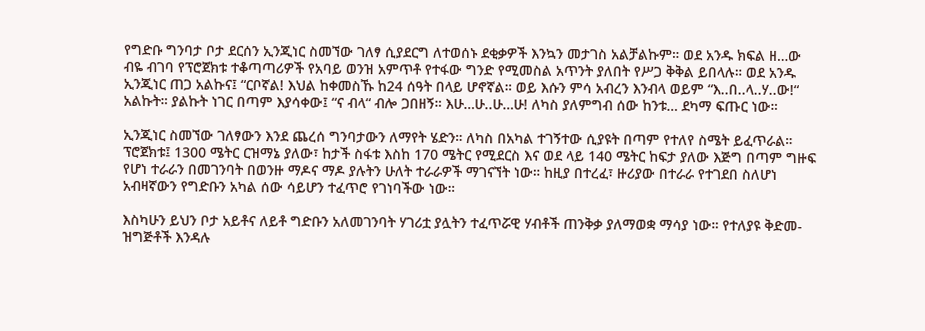የግድቡ ግንባታ ቦታ ደርሰን ኢንጂነር ስመኘው ገለፃ ሲያደርግ ለተወሰኑ ደቂቃዎች እንኳን መታገስ አልቻልኩም። ወደ አንዱ ክፍል ዘ…ው ብዬ ብገባ የፕሮጀክቱ ተቆጣጣሪዎች የአባይ ወንዝ አምጥቶ የተፋው ግንድ የሚመስል አጥንት ያለበት የሥጋ ቅቅል ይበላሉ። ወደ አንዱ ኢንጂነር ጠጋ አልኩና፤ “ርቦኛል! እህል ከቀመስኹ ከ24 ሰዓት በላይ ሆኖኛል። ወይ እሱን ምሳ አብረን እንብላ ወይም “እ..በ..ላ..ሃ..ው!“ አልኩት። ያልኩት ነገር በጣም እያሳቀው፤ “ና ብላ“ ብሎ ጋበዘኝ። እሁ…ሁ..ሁ…ሁ! ለካስ ያለምግብ ሰው ከንቱ… ደካማ ፍጡር ነው።

ኢንጂነር ስመኘው ገለፃውን እንደ ጨረሰ ግንባታውን ለማየት ሄድን። ለካስ በአካል ተገኝተው ሲያዩት በጣም የተለየ ስሜት ይፈጥራል። ፕሮጀክቱ፤ 1300 ሜትር ርዝማኔ ያለው፣ ከታች ስፋቱ እስከ 170 ሜትር የሚደርስ እና ወደ ላይ 140 ሜትር ከፍታ ያለው እጅግ በጣም ግዙፍ የሆነ ተራራን በመገንባት በወንዙ ማዶና ማዶ ያሉትን ሁለት ተራራዎች ማገናኘት ነው። ከዚያ በተረፈ፣ ዙሪያው በተራራ የተገደበ ስለሆነ አብዛኛውን የግድቡን አካል ሰው ሳይሆን ተፈጥሮ የገነባችው ነው።

እስካሁን ይህን ቦታ አይቶና ለይቶ ግድቡን አለመገንባት ሃገሪቷ ያሏትን ተፈጥሯዊ ሃብቶች ጠንቅቃ ያለማወቋ ማሳያ ነው። የተለያዩ ቅድመ-ዝግጅቶች እንዳሉ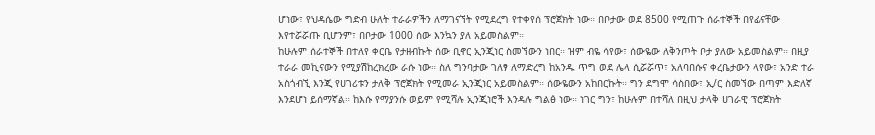ሆነው፣ የህዳሴው ግድብ ሁለት ተራራዎችን ለማገናኘት የሚደረግ የተቀየሰ ፕሮጀክት ነው። በቦታው ወደ 8500 የሚጠጉ ሰራተኞች በየፊናቸው እየተሯሯጡ ቢሆንም፣ በቦታው 1000 ሰው እንኳን ያለ አይመስልም።
ከሁሉም ሰራተኞች በተለየ ቀርቤ የታዘብኩት ሰው ቢኖር ኢንጂነር ስመኘውን ነበር። ዝም ብዬ ሳየው፣ ሰውዬው ለቅንጦት ቦታ ያለው አይመስልም። በዚያ ተራራ መኪናውን የሚያሽከረክረው ራሱ ነው። ስለ ግንባታው ገለፃ ለማድረግ ከአንዱ ጥግ ወደ ሌላ ሲሯሯጥ፣ አለባበሱና ቀረቤታውን ላየው፣ አንድ ተራ አስጎብኚ እንጂ የሀገሪቱን ታለቅ ፕሮጀክት የሚመራ ኢንጂነር አይመስልም። ሰውዬውን አከበርኩት። ግን ደግሞ ሳስበው፣ ኢ/ር ስመኘው በጣም እድለኛ እንደሆነ ይሰማኛል። ከእሱ የማያንሱ ወይም የሚሻሉ ኢንጂነሮች እንዳሉ ግልፅ ነው። ነገር ግን፣ ከሁሉም በተሻለ በዚህ ታላቅ ሀገራዊ ፕሮጀክት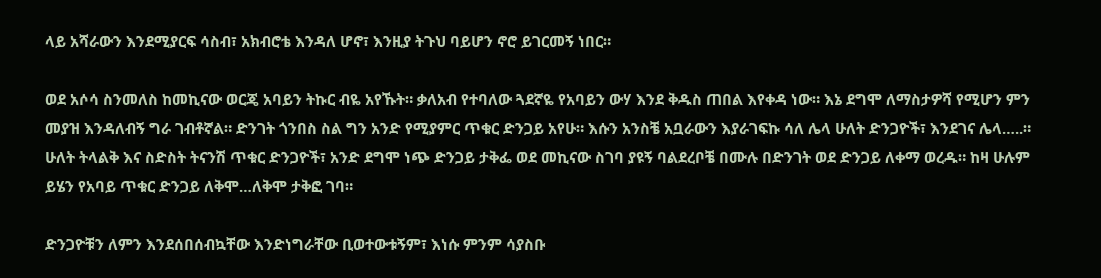ላይ አሻራውን እንደሚያርፍ ሳስብ፣ አክብሮቴ እንዳለ ሆኖ፣ እንዚያ ትጉህ ባይሆን ኖሮ ይገርመኝ ነበር።

ወደ አሶሳ ስንመለስ ከመኪናው ወርጄ አባይን ትኩር ብዬ አየኹት። ቃለአብ የተባለው ጓደኛዬ የአባይን ውሃ እንደ ቅዱስ ጠበል እየቀዳ ነው። እኔ ደግሞ ለማስታዎሻ የሚሆን ምን መያዝ እንዳለብኝ ግራ ገብቶኛል። ድንገት ጎንበስ ስል ግን አንድ የሚያምር ጥቁር ድንጋይ አየሁ። እሱን አንስቼ አቧራውን እያራገፍኩ ሳለ ሌላ ሁለት ድንጋዮች፣ እንደገና ሌላ…..። ሁለት ትላልቅ እና ስድስት ትናንሽ ጥቁር ድንጋዮች፣ አንድ ደግሞ ነጭ ድንጋይ ታቅፌ ወደ መኪናው ስገባ ያዩኝ ባልደረቦቼ በሙሉ በድንገት ወደ ድንጋይ ለቀማ ወረዱ። ከዛ ሁሉም ይሄን የአባይ ጥቁር ድንጋይ ለቅሞ…ለቅሞ ታቅፎ ገባ።

ድንጋዮቹን ለምን እንደሰበሰብኳቸው እንድነግራቸው ቢወተውቱኝም፣ እነሱ ምንም ሳያስቡ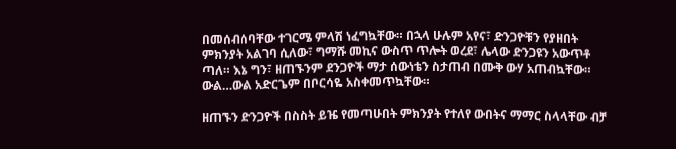በመሰብሰባቸው ተገርሜ ምላሽ ነፈግኳቸው። በኋላ ሁሉም አየና፣ ድንጋዮቹን የያዘበት ምክንያት አልገባ ሲለው፣ ግማሹ መኪና ውስጥ ጥሎት ወረደ፣ ሌላው ድንጋዩን አውጥቶ ጣለ። እኔ ግን፣ ዘጠኙንም ደንጋዮች ማታ ሰውነቴን ስታጠብ በሙቅ ውሃ አጠብኳቸው። ውል…ውል አድርጌም በቦርሳዬ አስቀመጥኳቸው።

ዘጠኙን ድንጋዮች በስስት ይዤ የመጣሁበት ምክንያት የተለየ ውበትና ማማር ስላላቸው ብቻ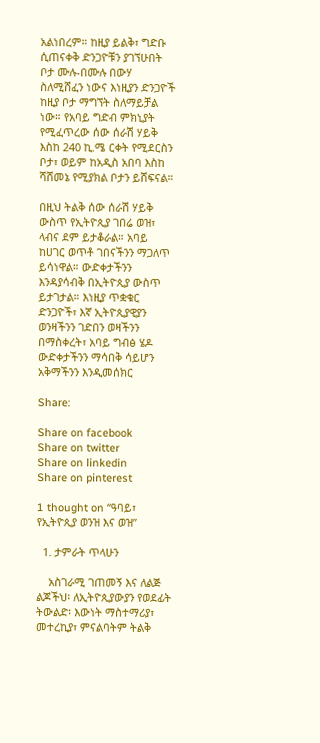አልነበረም። ከዚያ ይልቅ፣ ግድቡ ሲጠናቀቅ ድንጋዮቹን ያገኘሁበት ቦታ ሙሉ-በሙሉ በውሃ ስለሚሸፈን ነውና እነዚያን ድንጋዮች ከዚያ ቦታ ማግኘት ስለማይቻል ነው። የአባይ ግድብ ምክኒያት የሚፈጥረው ሰው ሰራሽ ሃይቅ እስከ 240 ኪ.ሜ ርቀት የሚደርስን ቦታ፣ ወይም ከአዲስ አበባ እስከ ሻሸመኔ የሚያክል ቦታን ይሸፍናል።

በዚህ ትልቅ ሰው ሰራሽ ሃይቅ ውስጥ የኢትዮጲያ ገበሬ ወዝ፣ ላብና ደም ይታቆራል። አባይ ከሀገር ወጥቶ ገበናችንን ማጋለጥ ይሳነዋል። ውድቀታችንን እንዳያሳብቅ በኢትዮጲያ ውስጥ ይታገታል። እነዚያ ጥቋቁር ድንጋዮች፣ እኛ ኢትዮጲያዊያን ወንዛችንን ገድበን ወዛችንን በማስቀረት፣ አባይ ግብፅ ሄዶ ውድቀታችንን ማሳበቅ ሳይሆን አቅማችንን እንዲመሰክር

Share:

Share on facebook
Share on twitter
Share on linkedin
Share on pinterest

1 thought on “ዓባይ፣ የኢትዮጲያ ወንዝ እና ወዝ”

  1. ታምራት ጥላሁን

    አስገራሚ ገጠመኝ እና ለልጅ ልጆችህ፡ ለኢትዮጲያውያን የወደፊት ትውልድ፡ እውነት ማስተማሪያ፣ መተረኪያ፣ ምናልባትም ትልቅ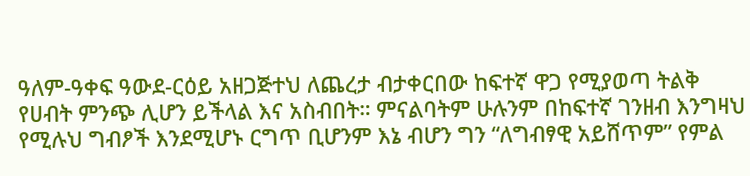ዓለም-ዓቀፍ ዓውደ-ርዕይ አዘጋጅተህ ለጨረታ ብታቀርበው ከፍተኛ ዋጋ የሚያወጣ ትልቅ የሀብት ምንጭ ሊሆን ይችላል እና አስብበት። ምናልባትም ሁሉንም በከፍተኛ ገንዘብ እንግዛህ የሚሉህ ግብፆች እንደሚሆኑ ርግጥ ቢሆንም እኔ ብሆን ግን “ለግብፃዊ አይሸጥም” የምል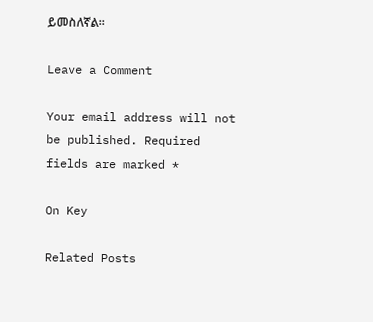ይመስለኛል።

Leave a Comment

Your email address will not be published. Required fields are marked *

On Key

Related Posts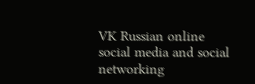VK Russian online social media and social networking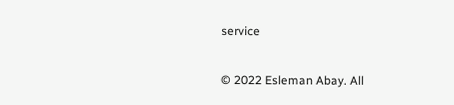service

© 2022 Esleman Abay. All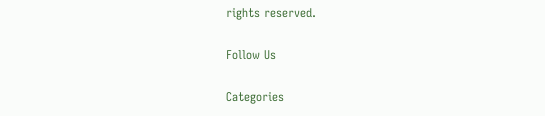rights reserved.

Follow Us

Categories